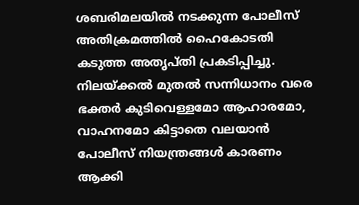ശബരിമലയിൽ നടക്കുന്ന പോലീസ് അതിക്രമത്തിൽ ഹൈകോടതി കടുത്ത അതൃപ്തി പ്രകടിപ്പിച്ചു. നിലയ്ക്കൽ മുതൽ സന്നിധാനം വരെ ഭക്തർ കുടിവെള്ളമോ ആഹാരമോ, വാഹനമോ കിട്ടാതെ വലയാൻ പോലീസ് നിയന്ത്രങ്ങൾ കാരണം ആക്കി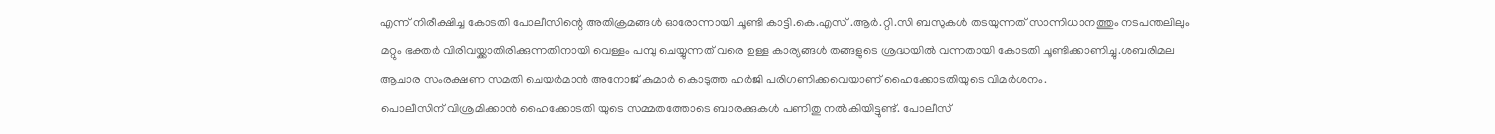എന്ന് നിരീക്ഷിച്ച കോടതി പോലീസിന്റെ അതിക്രമങ്ങൾ ഓരോന്നായി ചൂണ്ടി കാട്ടി.കെ.എസ് .ആർ.റ്റി.സി ബസുകൾ തടയുന്നത് സാന്നിധാനത്തും നടപന്തലിലും മറ്റും ഭക്തർ വിരിവയ്ക്കാതിരിക്കുന്നതിനായി വെള്ളം പമ്പു ചെയ്യുന്നത് വരെ ഉള്ള കാര്യങ്ങൾ തങ്ങളുടെ ശ്രദ്ധയിൽ വന്നതായി കോടതി ചൂണ്ടിക്കാണിച്ചു.ശബരിമല ആചാര സംരക്ഷണ സമതി ചെയർമാൻ അനോജ് കുമാർ കൊടുത്ത ഹർജി പരിഗണിക്കവെയാണ് ഹൈക്കോടതിയുടെ വിമർശനം.
പൊലീസിന് വിശ്രമിക്കാൻ ഹൈക്കോടതി യുടെ സമ്മതത്തോടെ ബാരക്കുകൾ പണിതു നൽകിയിട്ടുണ്ട്. പോലീസ്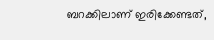ബറക്കിലാണ് ഇരിക്കേണ്ടത്,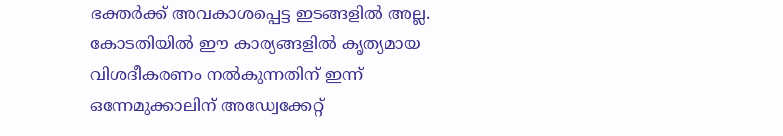ഭക്തർക്ക് അവകാശപ്പെട്ട ഇടങ്ങളിൽ അല്ല. കോടതിയിൽ ഈ കാര്യങ്ങളിൽ കൃത്യമായ വിശദീകരണം നൽകുന്നതിന് ഇന്ന് ഒന്നേമുക്കാലിന് അഡ്വേക്കേറ്റ്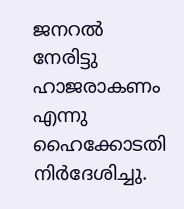ജനറൽ നേരിട്ടു ഹാജരാകണം എന്നു ഹൈക്കോടതി നിർദേശിച്ചു.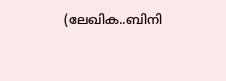(ലേഖിക..ബിനി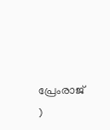പ്രേംരാജ് )